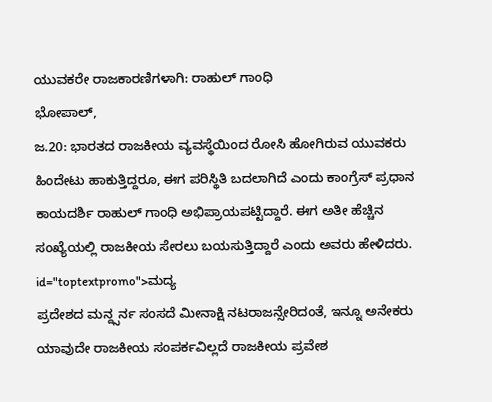ಯುವಕರೇ ರಾಜಕಾರಣಿಗಳಾಗಿ: ರಾಹುಲ್ ಗಾಂಧಿ
ಭೋಪಾಲ್,
ಜ.20: ಭಾರತದ ರಾಜಕೀಯ ವ್ಯವಸ್ಥೆಯಿಂದ ರೋಸಿ ಹೋಗಿರುವ ಯುವಕರು ಹಿಂದೇಟು ಹಾಕುತ್ತಿದ್ದರೂ, ಈಗ ಪರಿಸ್ಥಿತಿ ಬದಲಾಗಿದೆ ಎಂದು ಕಾಂಗ್ರೆಸ್ ಪ್ರಧಾನ ಕಾಯದರ್ಶಿ ರಾಹುಲ್ ಗಾಂಧಿ ಅಭಿಪ್ರಾಯಪಟ್ಟಿದ್ದಾರೆ. ಈಗ ಅತೀ ಹೆಚ್ಚಿನ ಸಂಖ್ಯೆಯಲ್ಲಿ ರಾಜಕೀಯ ಸೇರಲು ಬಯಸುತ್ತಿದ್ದಾರೆ ಎಂದು ಅವರು ಹೇಳಿದರು. id="toptextpromo">ಮದ್ಯ
ಪ್ರದೇಶದ ಮನ್ದ್ಸರ್ನ ಸಂಸದೆ ಮೀನಾಕ್ಷಿ ನಟರಾಜನ್ಸೇರಿದಂತೆ, ಇನ್ನೂ ಅನೇಕರು ಯಾವುದೇ ರಾಜಕೀಯ ಸಂಪರ್ಕವಿಲ್ಲದೆ ರಾಜಕೀಯ ಪ್ರವೇಶ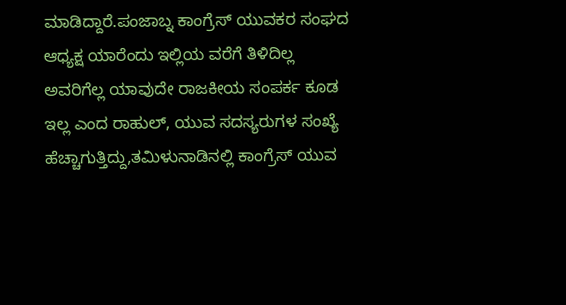ಮಾಡಿದ್ದಾರೆ.ಪಂಜಾಬ್ನ ಕಾಂಗ್ರೆಸ್ ಯುವಕರ ಸಂಘದ ಆಧ್ಯಕ್ಷ ಯಾರೆಂದು ಇಲ್ಲಿಯ ವರೆಗೆ ತಿಳಿದಿಲ್ಲ ಅವರಿಗೆಲ್ಲ ಯಾವುದೇ ರಾಜಕೀಯ ಸಂಪರ್ಕ ಕೂಡ ಇಲ್ಲ ಎಂದ ರಾಹುಲ್, ಯುವ ಸದಸ್ಯರುಗಳ ಸಂಖ್ಯೆ ಹೆಚ್ಚಾಗುತ್ತಿದ್ದು,ತಮಿಳುನಾಡಿನಲ್ಲಿ ಕಾಂಗ್ರೆಸ್ ಯುವ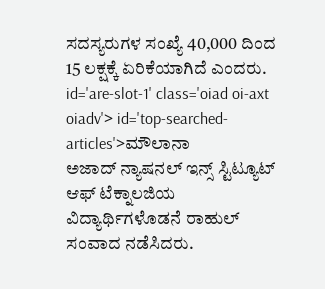ಸದಸ್ಯರುಗಳ ಸಂಖ್ಯೆ 40,000 ದಿಂದ 15 ಲಕ್ಷಕ್ಕೆ ಏರಿಕೆಯಾಗಿದೆ ಎಂದರು. id='are-slot-1' class='oiad oi-axt oiadv'> id='top-searched-articles'>ಮೌಲಾನಾ
ಅಜಾದ್ ನ್ಯಾಷನಲ್ ಇನ್ಸ್ ಸ್ಟಿಟ್ಯೂಟ್ ಆಫ್ ಟೆಕ್ನಾಲಜಿಯ ವಿದ್ಯಾರ್ಥಿಗಳೊಡನೆ ರಾಹುಲ್ ಸಂವಾದ ನಡೆಸಿದರು.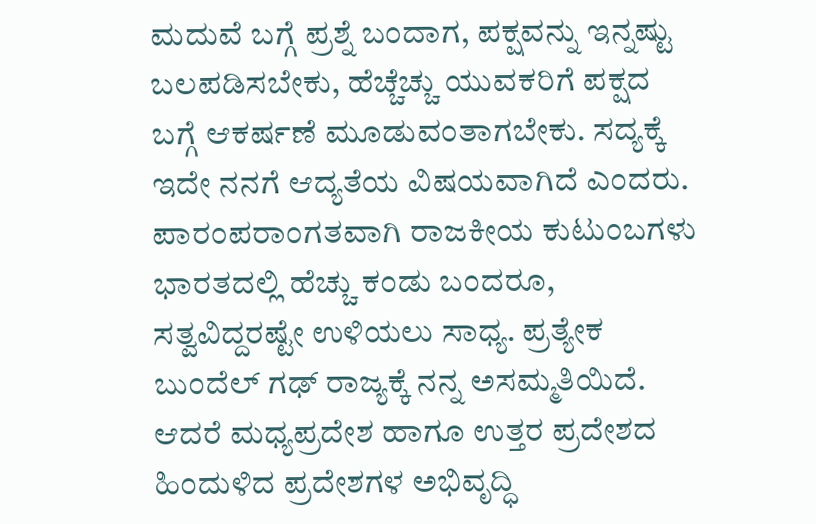ಮದುವೆ ಬಗ್ಗೆ ಪ್ರಶ್ನೆ ಬಂದಾಗ, ಪಕ್ಷವನ್ನು ಇನ್ನಷ್ಟು ಬಲಪಡಿಸಬೇಕು, ಹೆಚ್ಚೆಚ್ಚು ಯುವಕರಿಗೆ ಪಕ್ಷದ ಬಗ್ಗೆ ಆಕರ್ಷಣೆ ಮೂಡುವಂತಾಗಬೇಕು. ಸದ್ಯಕ್ಕೆ ಇದೇ ನನಗೆ ಆದ್ಯತೆಯ ವಿಷಯವಾಗಿದೆ ಎಂದರು. ಪಾರಂಪರಾಂಗತವಾಗಿ ರಾಜಕೀಯ ಕುಟುಂಬಗಳು ಭಾರತದಲ್ಲಿ ಹೆಚ್ಚು ಕಂಡು ಬಂದರೂ, ಸತ್ವವಿದ್ದರಷ್ಟೇ ಉಳಿಯಲು ಸಾಧ್ಯ. ಪ್ರತ್ಯೇಕ ಬುಂದೆಲ್ ಗಢ್ ರಾಜ್ಯಕ್ಕೆ ನನ್ನ ಅಸಮ್ಮತಿಯಿದೆ. ಆದರೆ ಮಧ್ಯಪ್ರದೇಶ ಹಾಗೂ ಉತ್ತರ ಪ್ರದೇಶದ ಹಿಂದುಳಿದ ಪ್ರದೇಶಗಳ ಅಭಿವೃದ್ಧಿ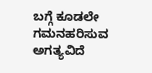ಬಗ್ಗೆ ಕೂಡಲೇ ಗಮನಹರಿಸುವ ಅಗತ್ಯವಿದೆ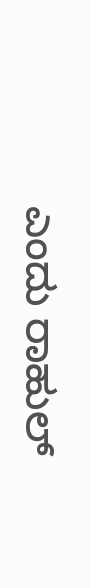ಎಂದು ರಾಹುಲ್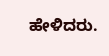ಹೇಳಿದರು.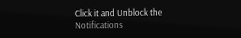Click it and Unblock the Notifications